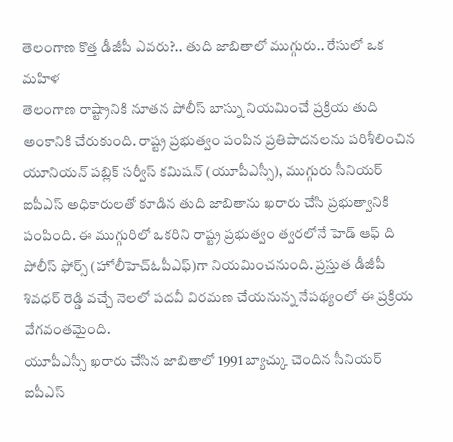తెలంగాణ కొత్త డీజీపీ ఎవరు?.. తుది జాబితాలో ముగ్గురు.. రేసులో ఒక మహిళ
తెలంగాణ రాష్ట్రానికి నూతన పోలీస్ బాస్ను నియమించే ప్రక్రియ తుది అంకానికి చేరుకుంది. రాష్ట్ర ప్రభుత్వం పంపిన ప్రతిపాదనలను పరిశీలించిన యూనియన్ పబ్లిక్ సర్వీస్ కమిషన్ (యూపీఎస్సీ), ముగ్గురు సీనియర్ ఐపీఎస్ అధికారులతో కూడిన తుది జాబితాను ఖరారు చేసి ప్రభుత్వానికి పంపింది. ఈ ముగ్గురిలో ఒకరిని రాష్ట్ర ప్రభుత్వం త్వరలోనే హెడ్ ఆఫ్ ది పోలీస్ ఫోర్స్ (హోలీహెచ్ఓపీఎఫ్)గా నియమించనుంది. ప్రస్తుత డీజీపీ శివధర్ రెడ్డి వచ్చే నెలలో పదవీ విరమణ చేయనున్న నేపథ్యంలో ఈ ప్రక్రియ వేగవంతమైంది.
యూపీఎస్సీ ఖరారు చేసిన జాబితాలో 1991 బ్యాచ్కు చెందిన సీనియర్ ఐపీఎస్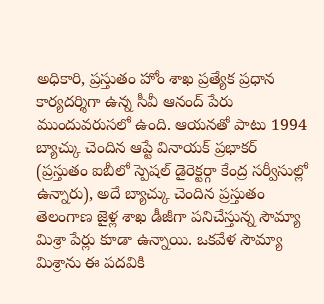అధికారి, ప్రస్తుతం హోం శాఖ ప్రత్యేక ప్రధాన కార్యదర్శిగా ఉన్న సీవీ ఆనంద్ పేరు ముందువరుసలో ఉంది. ఆయనతో పాటు 1994 బ్యాచ్కు చెందిన ఆప్టే వినాయక్ ప్రభాకర్ (ప్రస్తుతం ఐబీలో స్పెషల్ డైరెక్టర్గా కేంద్ర సర్వీసుల్లో ఉన్నారు), అదే బ్యాచ్కు చెందిన ప్రస్తుతం తెలంగాణ జైళ్ల శాఖ డీజీగా పనిచేస్తున్న సౌమ్యా మిశ్రా పేర్లు కూడా ఉన్నాయి. ఒకవేళ సౌమ్యా మిశ్రాను ఈ పదవికి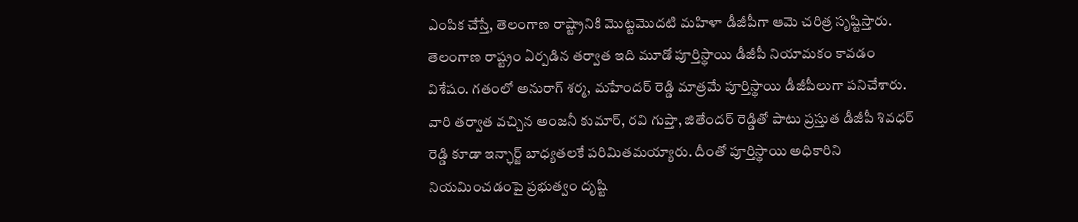ఎంపిక చేస్తే, తెలంగాణ రాష్ట్రానికి మొట్టమొదటి మహిళా డీజీపీగా ఆమె చరిత్ర సృష్టిస్తారు.
తెలంగాణ రాష్ట్రం ఏర్పడిన తర్వాత ఇది మూడో పూర్తిస్థాయి డీజీపీ నియామకం కావడం విశేషం. గతంలో అనురాగ్ శర్మ, మహేందర్ రెడ్డి మాత్రమే పూర్తిస్థాయి డీజీపీలుగా పనిచేశారు. వారి తర్వాత వచ్చిన అంజనీ కుమార్, రవి గుప్తా, జితేందర్ రెడ్డితో పాటు ప్రస్తుత డీజీపీ శివధర్ రెడ్డి కూడా ఇన్ఛార్జ్ బాధ్యతలకే పరిమితమయ్యారు. దీంతో పూర్తిస్థాయి అధికారిని నియమించడంపై ప్రభుత్వం దృష్టి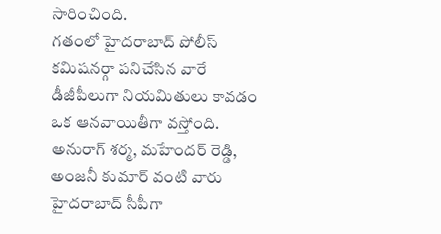సారించింది.
గతంలో హైదరాబాద్ పోలీస్ కమిషనర్గా పనిచేసిన వారే డీజీపీలుగా నియమితులు కావడం ఒక ఆనవాయితీగా వస్తోంది. అనురాగ్ శర్మ, మహేందర్ రెడ్డి, అంజనీ కుమార్ వంటి వారు హైదరాబాద్ సీపీగా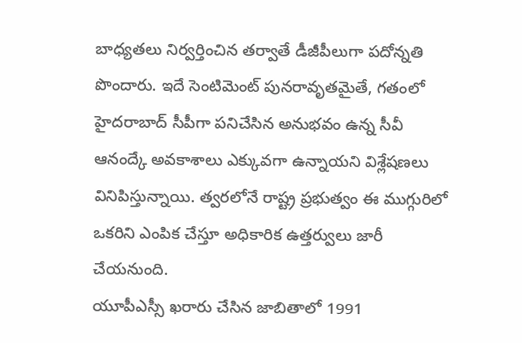బాధ్యతలు నిర్వర్తించిన తర్వాతే డీజీపీలుగా పదోన్నతి పొందారు. ఇదే సెంటిమెంట్ పునరావృతమైతే, గతంలో హైదరాబాద్ సీపీగా పనిచేసిన అనుభవం ఉన్న సీవీ ఆనంద్కే అవకాశాలు ఎక్కువగా ఉన్నాయని విశ్లేషణలు వినిపిస్తున్నాయి. త్వరలోనే రాష్ట్ర ప్రభుత్వం ఈ ముగ్గురిలో ఒకరిని ఎంపిక చేస్తూ అధికారిక ఉత్తర్వులు జారీ చేయనుంది.
యూపీఎస్సీ ఖరారు చేసిన జాబితాలో 1991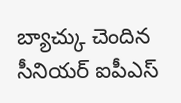బ్యాచ్కు చెందిన సీనియర్ ఐపీఎస్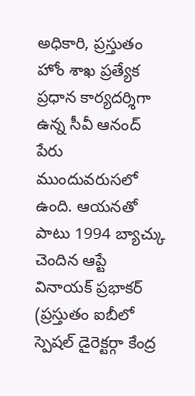అధికారి, ప్రస్తుతం హోం శాఖ ప్రత్యేక ప్రధాన కార్యదర్శిగా ఉన్న సీవీ ఆనంద్ పేరు ముందువరుసలో ఉంది. ఆయనతో పాటు 1994 బ్యాచ్కు చెందిన ఆప్టే వినాయక్ ప్రభాకర్ (ప్రస్తుతం ఐబీలో స్పెషల్ డైరెక్టర్గా కేంద్ర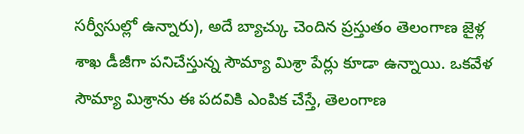సర్వీసుల్లో ఉన్నారు), అదే బ్యాచ్కు చెందిన ప్రస్తుతం తెలంగాణ జైళ్ల శాఖ డీజీగా పనిచేస్తున్న సౌమ్యా మిశ్రా పేర్లు కూడా ఉన్నాయి. ఒకవేళ సౌమ్యా మిశ్రాను ఈ పదవికి ఎంపిక చేస్తే, తెలంగాణ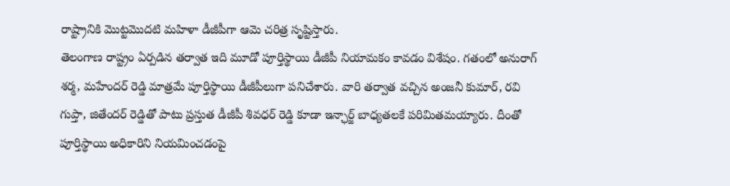రాష్ట్రానికి మొట్టమొదటి మహిళా డీజీపీగా ఆమె చరిత్ర సృష్టిస్తారు.
తెలంగాణ రాష్ట్రం ఏర్పడిన తర్వాత ఇది మూడో పూర్తిస్థాయి డీజీపీ నియామకం కావడం విశేషం. గతంలో అనురాగ్ శర్మ, మహేందర్ రెడ్డి మాత్రమే పూర్తిస్థాయి డీజీపీలుగా పనిచేశారు. వారి తర్వాత వచ్చిన అంజనీ కుమార్, రవి గుప్తా, జితేందర్ రెడ్డితో పాటు ప్రస్తుత డీజీపీ శివధర్ రెడ్డి కూడా ఇన్ఛార్జ్ బాధ్యతలకే పరిమితమయ్యారు. దీంతో పూర్తిస్థాయి అధికారిని నియమించడంపై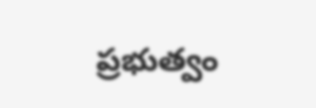ప్రభుత్వం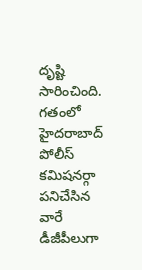దృష్టి సారించింది.
గతంలో హైదరాబాద్ పోలీస్ కమిషనర్గా పనిచేసిన వారే డీజీపీలుగా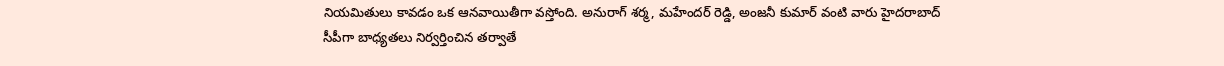నియమితులు కావడం ఒక ఆనవాయితీగా వస్తోంది. అనురాగ్ శర్మ, మహేందర్ రెడ్డి, అంజనీ కుమార్ వంటి వారు హైదరాబాద్ సీపీగా బాధ్యతలు నిర్వర్తించిన తర్వాతే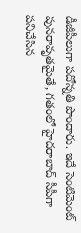డీజీపీలుగా పదోన్నతి పొందారు. ఇదే సెంటిమెంట్ పునరావృతమైతే, గతంలో హైదరాబాద్ సీపీగా పనిచేసిన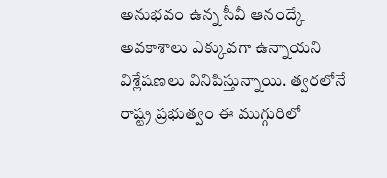అనుభవం ఉన్న సీవీ ఆనంద్కే అవకాశాలు ఎక్కువగా ఉన్నాయని విశ్లేషణలు వినిపిస్తున్నాయి. త్వరలోనే రాష్ట్ర ప్రభుత్వం ఈ ముగ్గురిలో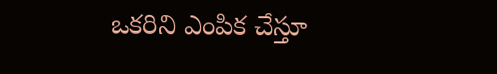ఒకరిని ఎంపిక చేస్తూ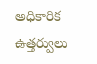అధికారిక ఉత్తర్వులు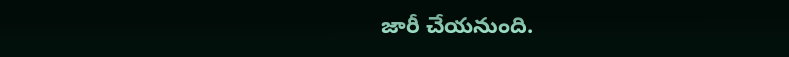జారీ చేయనుంది.